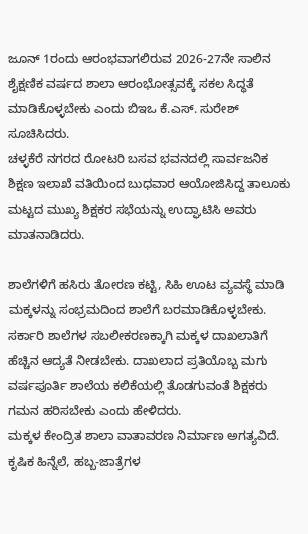ಜೂನ್ 1ರಂದು ಆರಂಭವಾಗಲಿರುವ 2026-27ನೇ ಸಾಲಿನ ಶೈಕ್ಷಣಿಕ ವರ್ಷದ ಶಾಲಾ ಆರಂಭೋತ್ಸವಕ್ಕೆ ಸಕಲ ಸಿದ್ಧತೆ ಮಾಡಿಕೊಳ್ಳಬೇಕು ಎಂದು ಬಿಇಒ ಕೆ.ಎಸ್. ಸುರೇಶ್ ಸೂಚಿಸಿದರು.
ಚಳ್ಳಕೆರೆ ನಗರದ ರೋಟರಿ ಬಸವ ಭವನದಲ್ಲಿ ಸಾರ್ವಜನಿಕ ಶಿಕ್ಷಣ ಇಲಾಖೆ ವತಿಯಿಂದ ಬುಧವಾರ ಆಯೋಜಿಸಿದ್ದ ತಾಲೂಕು ಮಟ್ಟದ ಮುಖ್ಯ ಶಿಕ್ಷಕರ ಸಭೆಯನ್ನು ಉದ್ಘಾಟಿಸಿ ಅವರು ಮಾತನಾಡಿದರು.

ಶಾಲೆಗಳಿಗೆ ಹಸಿರು ತೋರಣ ಕಟ್ಟಿ, ಸಿಹಿ ಊಟ ವ್ಯವಸ್ಥೆ ಮಾಡಿ ಮಕ್ಕಳನ್ನು ಸಂಭ್ರಮದಿಂದ ಶಾಲೆಗೆ ಬರಮಾಡಿಕೊಳ್ಳಬೇಕು. ಸರ್ಕಾರಿ ಶಾಲೆಗಳ ಸಬಲೀಕರಣಕ್ಕಾಗಿ ಮಕ್ಕಳ ದಾಖಲಾತಿಗೆ ಹೆಚ್ಚಿನ ಆದ್ಯತೆ ನೀಡಬೇಕು. ದಾಖಲಾದ ಪ್ರತಿಯೊಬ್ಬ ಮಗು ವರ್ಷಪೂರ್ತಿ ಶಾಲೆಯ ಕಲಿಕೆಯಲ್ಲಿ ತೊಡಗುವಂತೆ ಶಿಕ್ಷಕರು ಗಮನ ಹರಿಸಬೇಕು ಎಂದು ಹೇಳಿದರು.
ಮಕ್ಕಳ ಕೇಂದ್ರಿತ ಶಾಲಾ ವಾತಾವರಣ ನಿರ್ಮಾಣ ಅಗತ್ಯವಿದೆ. ಕೃಷಿಕ ಹಿನ್ನೆಲೆ, ಹಬ್ಬ-ಜಾತ್ರೆಗಳ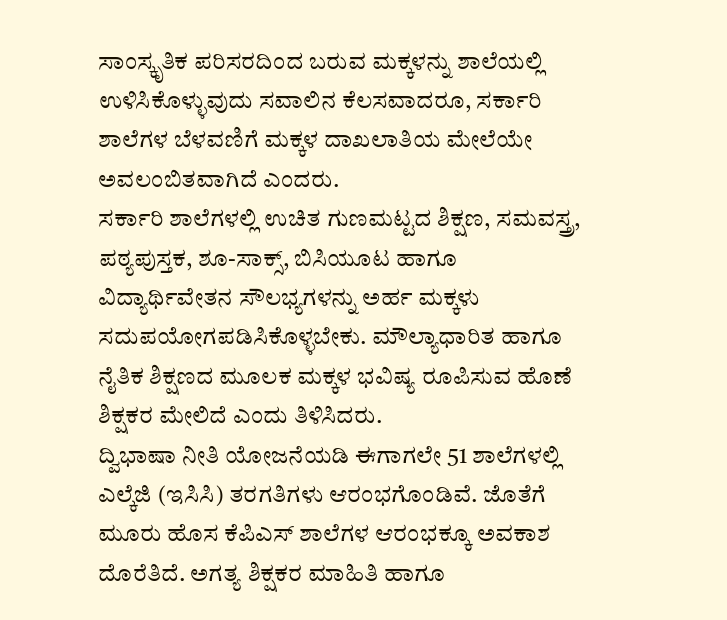ಸಾಂಸ್ಕೃತಿಕ ಪರಿಸರದಿಂದ ಬರುವ ಮಕ್ಕಳನ್ನು ಶಾಲೆಯಲ್ಲಿ ಉಳಿಸಿಕೊಳ್ಳುವುದು ಸವಾಲಿನ ಕೆಲಸವಾದರೂ, ಸರ್ಕಾರಿ ಶಾಲೆಗಳ ಬೆಳವಣಿಗೆ ಮಕ್ಕಳ ದಾಖಲಾತಿಯ ಮೇಲೆಯೇ ಅವಲಂಬಿತವಾಗಿದೆ ಎಂದರು.
ಸರ್ಕಾರಿ ಶಾಲೆಗಳಲ್ಲಿ ಉಚಿತ ಗುಣಮಟ್ಟದ ಶಿಕ್ಷಣ, ಸಮವಸ್ತ್ರ, ಪಠ್ಯಪುಸ್ತಕ, ಶೂ-ಸಾಕ್ಸ್, ಬಿಸಿಯೂಟ ಹಾಗೂ ವಿದ್ಯಾರ್ಥಿವೇತನ ಸೌಲಭ್ಯಗಳನ್ನು ಅರ್ಹ ಮಕ್ಕಳು ಸದುಪಯೋಗಪಡಿಸಿಕೊಳ್ಳಬೇಕು. ಮೌಲ್ಯಾಧಾರಿತ ಹಾಗೂ ನೈತಿಕ ಶಿಕ್ಷಣದ ಮೂಲಕ ಮಕ್ಕಳ ಭವಿಷ್ಯ ರೂಪಿಸುವ ಹೊಣೆ ಶಿಕ್ಷಕರ ಮೇಲಿದೆ ಎಂದು ತಿಳಿಸಿದರು.
ದ್ವಿಭಾಷಾ ನೀತಿ ಯೋಜನೆಯಡಿ ಈಗಾಗಲೇ 51 ಶಾಲೆಗಳಲ್ಲಿ ಎಲ್ಕೆಜಿ (ಇಸಿಸಿ) ತರಗತಿಗಳು ಆರಂಭಗೊಂಡಿವೆ. ಜೊತೆಗೆ ಮೂರು ಹೊಸ ಕೆಪಿಎಸ್ ಶಾಲೆಗಳ ಆರಂಭಕ್ಕೂ ಅವಕಾಶ ದೊರೆತಿದೆ. ಅಗತ್ಯ ಶಿಕ್ಷಕರ ಮಾಹಿತಿ ಹಾಗೂ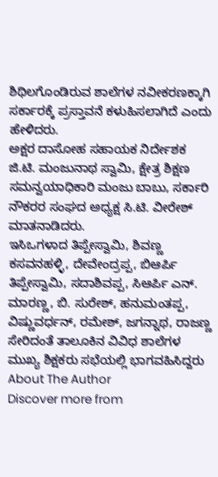ಶಿಥಿಲಗೊಂಡಿರುವ ಶಾಲೆಗಳ ನವೀಕರಣಕ್ಕಾಗಿ ಸರ್ಕಾರಕ್ಕೆ ಪ್ರಸ್ತಾವನೆ ಕಳುಹಿಸಲಾಗಿದೆ ಎಂದು ಹೇಳಿದರು.
ಅಕ್ಷರ ದಾಸೋಹ ಸಹಾಯಕ ನಿರ್ದೇಶಕ ಜಿ.ಟಿ. ಮಂಜುನಾಥ ಸ್ವಾಮಿ, ಕ್ಷೇತ್ರ ಶಿಕ್ಷಣ ಸಮನ್ವಯಾಧಿಕಾರಿ ಮಂಜು ಬಾಬು, ಸರ್ಕಾರಿ ನೌಕರರ ಸಂಘದ ಅಧ್ಯಕ್ಷ ಸಿ.ಟಿ. ವೀರೇಶ್ ಮಾತನಾಡಿದರು.
ಇಸಿಒಗಳಾದ ತಿಪ್ಪೇಸ್ವಾಮಿ, ಶಿವಣ್ಣ ಕಸವನಹಳ್ಳಿ, ದೇವೇಂದ್ರಪ್ಪ, ಬಿಆರ್ಪಿ ತಿಪ್ಪೇಸ್ವಾಮಿ, ಸದಾಶಿವಪ್ಪ, ಸಿಆರ್ಪಿ ಎನ್. ಮಾರಣ್ಣ, ಬಿ. ಸುರೇಶ್, ಹನುಮಂತಪ್ಪ, ವಿಷ್ಣುವರ್ಧನ್, ರಮೇಶ್, ಜಗನ್ನಾಥ, ರಾಜಣ್ಣ ಸೇರಿದಂತೆ ತಾಲೂಕಿನ ವಿವಿಧ ಶಾಲೆಗಳ ಮುಖ್ಯ ಶಿಕ್ಷಕರು ಸಭೆಯಲ್ಲಿ ಭಾಗವಹಿಸಿದ್ದರು
About The Author
Discover more from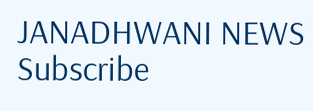JANADHWANI NEWS
Subscribe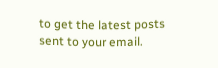to get the latest posts sent to your email.